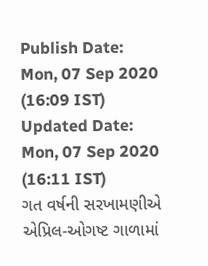Publish Date: Mon, 07 Sep 2020 (16:09 IST)
Updated Date: Mon, 07 Sep 2020 (16:11 IST)
ગત વર્ષની સરખામણીએ એપ્રિલ-ઓગષ્ટ ગાળામાં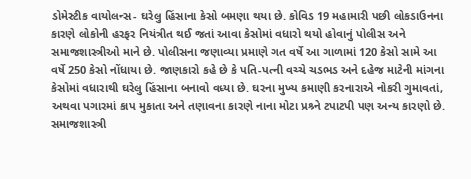ડોમેસ્ટીક વાયોલન્સ- ઘરેલુ હિંસાના કેસો બમણા થયા છે. કોવિડ 19 મહામારી પછી લોકડાઉનના કારણે લોકોની હરફર નિયંત્રીત થઈ જતાં આવા કેસોમાં વધારો થયો હોવાનું પોલીસ અને સમાજશાસ્ત્રીઓ માને છે. પોલીસના જણાવ્યા પ્રમાણે ગત વર્ષે આ ગાળામાં 120 કેસો સામે આ વર્ષે 250 કેસો નોંધાયા છે. જાણકારો કહે છે કે પતિ-પત્ની વચ્ચે ચડભડ અને દહેજ માટેની માંગના કેસોમાં વધારાથી ઘરેલુ હિંસાના બનાવો વધ્યા છે. ઘરના મુખ્ય કમાણી કરનારાએ નોકરી ગુમાવતાં, અથવા પગારમાં કાપ મુકાતા અને તણાવના કારણે નાના મોટા પ્રશ્ર્ને ટપાટપી પણ અન્ય કારણો છે. સમાજશાસ્ત્રી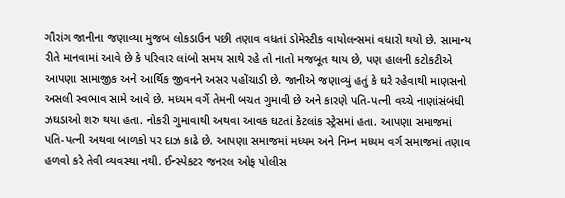ગૌરાંગ જાનીના જણાવ્યા મુજબ લોકડાઉન પછી તણાવ વધતાં ડોમેસ્ટીક વાયોલન્સમાં વધારો થયો છે. સામાન્ય રીતે માનવામાં આવે છે કે પરિવાર લાંબો સમય સાથે રહે તો નાતો મજબૂત થાય છે, પણ હાલની કટોકટીએ આપણા સામાજીક અને આર્થિક જીવનને અસર પહોંચાડી છે. જાનીએ જણાવ્યું હતું કે ઘરે રહેવાથી માણસનો અસલી સ્વભાવ સામે આવે છે. મધ્યમ વર્ગે તેમની બચત ગુમાવી છે અને કારણે પતિ-પત્ની વચ્ચે નાણાંસંબંધી ઝઘડાઓ શરુ થયા હતા. નોકરી ગુમાવાથી અથવા આવક ઘટતાં કેટલાંક સ્ટ્રેસમાં હતા. આપણા સમાજમાં પતિ-પત્ની અથવા બાળકો પર દાઝ કાઢે છે. આપણા સમાજમાં મધ્યમ અને નિમ્ન મધ્યમ વર્ગ સમાજમાં તણાવ હળવો કરે તેવી વ્યવસ્થા નથી. ઈન્સ્પેકટર જનરલ ઓફ પોલીસ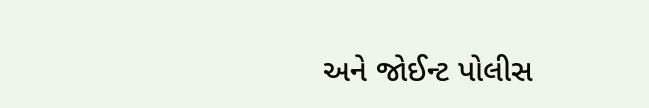અને જોઈન્ટ પોલીસ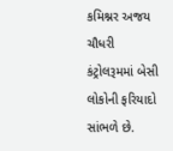કમિશ્નર અજય ચૌધરી કંટ્રોલરૂમમાં બેસી લોકોની ફરિયાદો સાંભળે છે.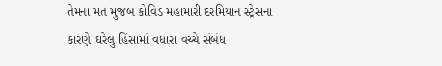તેમના મત મુજબ કોવિડ મહામારી દરમિયાન સ્ટ્રેસના કારણે ઘરેલુ હિંસામાં વધારા વચ્ચે સંબંધ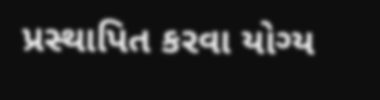પ્રસ્થાપિત કરવા યોગ્ય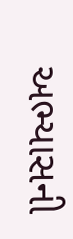અભ્યાસની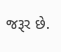જરૂર છે.